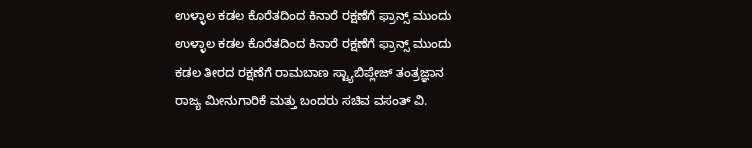ಉಳ್ಳಾಲ ಕಡಲ ಕೊರೆತದಿಂದ ಕಿನಾರೆ ರಕ್ಷಣೆಗೆ ಫ್ರಾನ್ಸ್ ಮುಂದು
ಉಳ್ಳಾಲ ಕಡಲ ಕೊರೆತದಿಂದ ಕಿನಾರೆ ರಕ್ಷಣೆಗೆ ಫ್ರಾನ್ಸ್ ಮುಂದು
ಕಡಲ ತೀರದ ರಕ್ಷಣೆಗೆ ರಾಮಬಾಣ ಸ್ಟ್ಯಾಬಿಪ್ಲೇಜ್ ತಂತ್ರಜ್ಞಾನ
ರಾಜ್ಯ ಮೀನುಗಾರಿಕೆ ಮತ್ತು ಬಂದರು ಸಚಿವ ವಸಂತ್ ವಿ.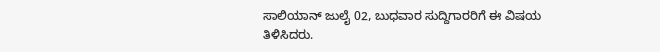ಸಾಲಿಯಾನ್ ಜುಲೈ 02, ಬುಧವಾರ ಸುದ್ದಿಗಾರರಿಗೆ ಈ ವಿಷಯ ತಿಳಿಸಿದರು.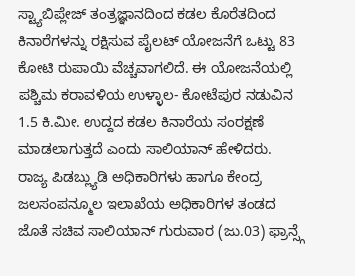ಸ್ಟ್ಯಾಬಿಪ್ಲೇಜ್ ತಂತ್ರಜ್ಞಾನದಿಂದ ಕಡಲ ಕೊರೆತದಿಂದ ಕಿನಾರೆಗಳನ್ನು ರಕ್ಷಿಸುವ ಪೈಲಟ್ ಯೋಜನೆಗೆ ಒಟ್ಟು 83 ಕೋಟಿ ರುಪಾಯಿ ವೆಚ್ಚವಾಗಲಿದೆ. ಈ ಯೋಜನೆಯಲ್ಲಿ ಪಶ್ಚಿಮ ಕರಾವಳಿಯ ಉಳ್ಳಾಲ- ಕೋಟೆಪುರ ನಡುವಿನ 1.5 ಕಿ.ಮೀ. ಉದ್ದದ ಕಡಲ ಕಿನಾರೆಯ ಸಂರಕ್ಷಣೆ ಮಾಡಲಾಗುತ್ತದೆ ಎಂದು ಸಾಲಿಯಾನ್ ಹೇಳಿದರು.
ರಾಜ್ಯ ಪಿಡಬ್ಲ್ಯುಡಿ ಅಧಿಕಾರಿಗಳು ಹಾಗೂ ಕೇಂದ್ರ ಜಲಸಂಪನ್ಮೂಲ ಇಲಾಖೆಯ ಅಧಿಕಾರಿಗಳ ತಂಡದ ಜೊತೆ ಸಚಿವ ಸಾಲಿಯಾನ್ ಗುರುವಾರ (ಜು.03) ಫ್ರಾನ್ಸ್ಗೆ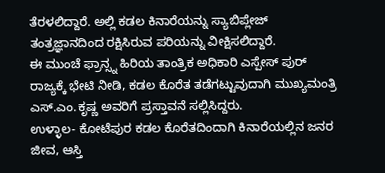ತೆರಳಲಿದ್ದಾರೆ. ಅಲ್ಲಿ ಕಡಲ ಕಿನಾರೆಯನ್ನು ಸ್ಯಾಬಿಪ್ಲೇಜ್ ತಂತ್ರಜ್ಞಾನದಿಂದ ರಕ್ಷಿಸಿರುವ ಪರಿಯನ್ನು ವೀಕ್ಷಿಸಲಿದ್ದಾರೆ.
ಈ ಮುಂಚೆ ಫ್ರಾನ್ಸ್ನ ಹಿರಿಯ ತಾಂತ್ರಿಕ ಅಧಿಕಾರಿ ಎಸ್ಪೇಸ್ ಪುರ್ ರಾಜ್ಯಕ್ಕೆ ಭೇಟಿ ನೀಡಿ, ಕಡಲ ಕೊರೆತ ತಡೆಗಟ್ಟುವುದಾಗಿ ಮುಖ್ಯಮಂತ್ರಿ ಎಸ್.ಎಂ.ಕೃಷ್ಣ ಅವರಿಗೆ ಪ್ರಸ್ತಾವನೆ ಸಲ್ಲಿಸಿದ್ದರು.
ಉಳ್ಳಾಲ- ಕೋಟೆಪುರ ಕಡಲ ಕೊರೆತದಿಂದಾಗಿ ಕಿನಾರೆಯಲ್ಲಿನ ಜನರ ಜೀವ, ಆಸ್ತಿ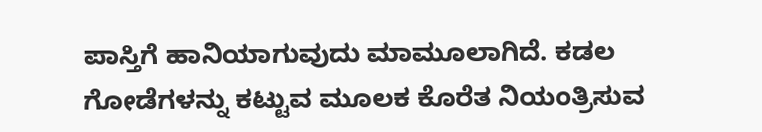ಪಾಸ್ತಿಗೆ ಹಾನಿಯಾಗುವುದು ಮಾಮೂಲಾಗಿದೆ. ಕಡಲ ಗೋಡೆಗಳನ್ನು ಕಟ್ಟುವ ಮೂಲಕ ಕೊರೆತ ನಿಯಂತ್ರಿಸುವ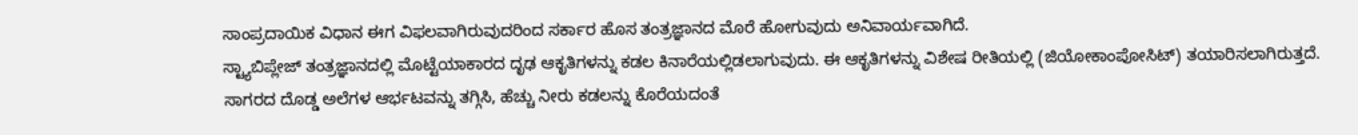ಸಾಂಪ್ರದಾಯಿಕ ವಿಧಾನ ಈಗ ವಿಫಲವಾಗಿರುವುದರಿಂದ ಸರ್ಕಾರ ಹೊಸ ತಂತ್ರಜ್ಞಾನದ ಮೊರೆ ಹೋಗುವುದು ಅನಿವಾರ್ಯವಾಗಿದೆ.
ಸ್ಟ್ಯಾಬಿಪ್ಲೇಜ್ ತಂತ್ರಜ್ಞಾನದಲ್ಲಿ ಮೊಟ್ಟೆಯಾಕಾರದ ದೃಢ ಆಕೃತಿಗಳನ್ನು ಕಡಲ ಕಿನಾರೆಯಲ್ಲಿಡಲಾಗುವುದು. ಈ ಆಕೃತಿಗಳನ್ನು ವಿಶೇಷ ರೀತಿಯಲ್ಲಿ (ಜಿಯೋಕಾಂಪೋಸಿಟ್) ತಯಾರಿಸಲಾಗಿರುತ್ತದೆ. ಸಾಗರದ ದೊಡ್ಡ ಅಲೆಗಳ ಆರ್ಭಟವನ್ನು ತಗ್ಗಿಸಿ, ಹೆಚ್ಚು ನೀರು ಕಡಲನ್ನು ಕೊರೆಯದಂತೆ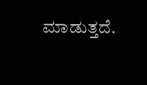ಮಾಡುತ್ತದೆ.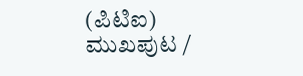(ಪಿಟಿಐ)
ಮುಖಪುಟ /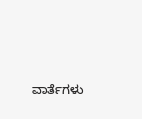ವಾರ್ತೆಗಳು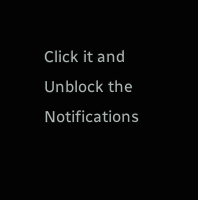Click it and Unblock the Notifications